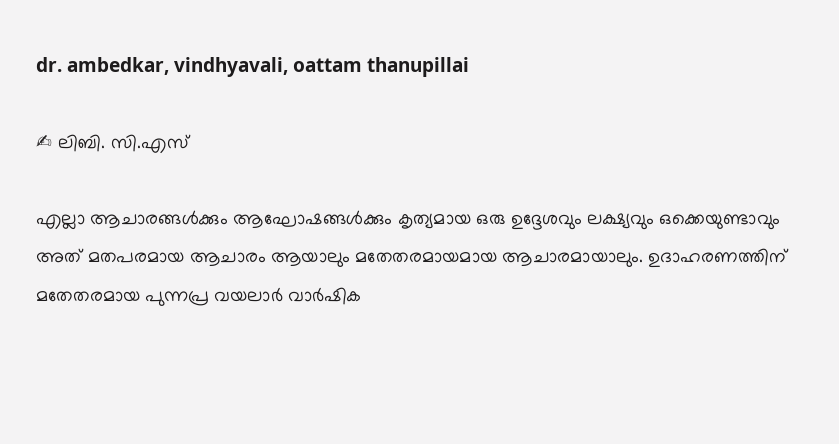dr. ambedkar, vindhyavali, oattam thanupillai

✍ ലിബി. സി.എസ്

എല്ലാ ആചാരങ്ങൾക്കും ആഘോഷങ്ങൾക്കും കൃത്യമായ ഒരു ഉദ്ദേശവും ലക്ഷ്യവും ഒക്കെയുണ്ടാവും അത് മതപരമായ ആചാരം ആയാലും മതേതരമായമായ ആചാരമായാലും. ഉദാഹരണത്തിന് മതേതരമായ പുന്നപ്ര വയലാർ വാർഷിക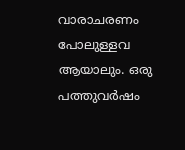വാരാചരണം പോലുള്ളവ ആയാലും. ഒരു പത്തുവർഷം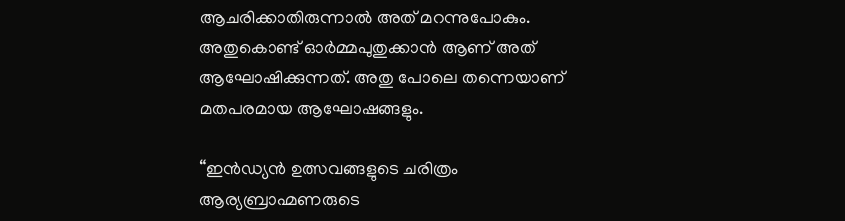ആചരിക്കാതിരുന്നാൽ അത് മറന്നുപോകും. അതുകൊണ്ട് ഓർമ്മപുതുക്കാൻ ആണ് അത് ആഘോഷിക്കുന്നത്. അതു പോലെ തന്നെയാണ് മതപരമായ ആഘോഷങ്ങളും.

“ഇൻഡ്യൻ ഉത്സവങ്ങളുടെ ചരിത്രം ആര്യബ്രാഹ്മണരുടെ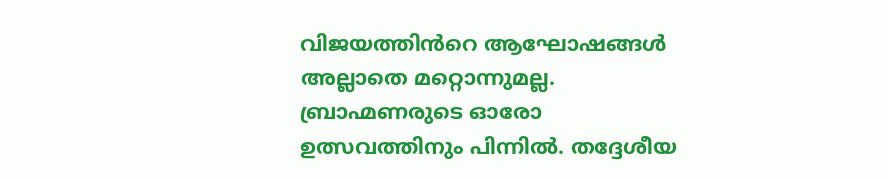വിജയത്തിൻറെ ആഘോഷങ്ങൾ അല്ലാതെ മറ്റൊന്നുമല്ല. ബ്രാഹ്മണരുടെ ഓരോ ഉത്സവത്തിനും പിന്നിൽ. തദ്ദേശീയ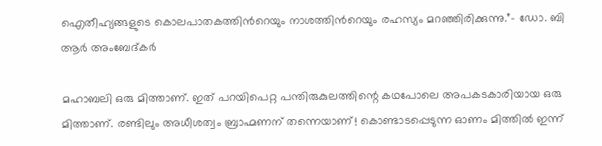ഐതീഹ്യങ്ങളുടെ കൊലപാതകത്തിൻറെയും നാശത്തിൻറെയും രഹസ്യം മറഞ്ഞിരിക്കുന്നു.”– ഡോ. ബി ആർ അംബേദ്‌കർ

മഹാബലി ഒരു മിത്താണ്. ഇത് പറയിപെറ്റ പന്തിരുകുലത്തിന്റെ കഥപോലെ അപകടകാരിയായ ഒരു മിത്താണ്. രണ്ടിലും അധീശത്വം ബ്രാഹ്മണന് തന്നെയാണ്! കൊണ്ടാടപ്പെടുന്ന ഓണം മിത്തിൽ ഇന്ന്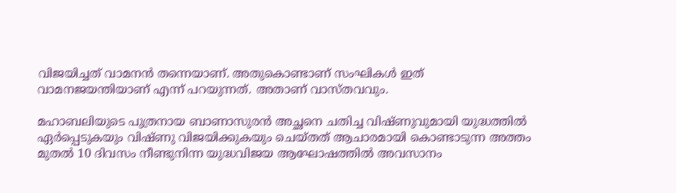വിജയിച്ചത് വാമനൻ തന്നെയാണ്. അതുകൊണ്ടാണ് സംഘികൾ ഇത് വാമനജയന്തിയാണ് എന്ന് പറയുന്നത്. അതാണ് വാസ്തവവും.

മഹാബലിയുടെ പുത്രനായ ബാണാസുരൻ അച്ഛനെ ചതിച്ച വിഷ്ണുവുമായി യുദ്ധത്തിൽ ഏർപ്പെടുകയും വിഷ്ണു വിജയിക്കുകയും ചെയ്തത് ആചാരമായി കൊണ്ടാടുന്ന അത്തം മുതൽ 10 ദിവസം നീണ്ടുനിന്ന യുദ്ധവിജയ ആഘോഷത്തിൽ അവസാനം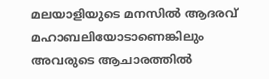മലയാളിയുടെ മനസിൽ ആദരവ് മഹാബലിയോടാണെങ്കിലും അവരുടെ ആചാരത്തിൽ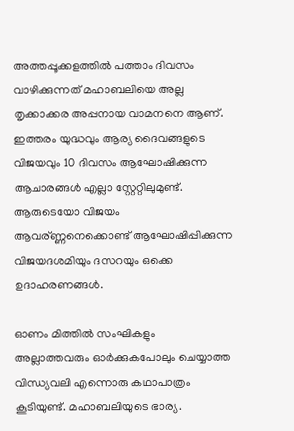അത്തപ്പൂക്കളത്തിൽ പത്താം ദിവസം വാഴിക്കുന്നത് മഹാബലിയെ അല്ല തൃക്കാക്കര അപ്പനായ വാമനനെ ആണ്. ഇത്തരം യുദ്ധവും ആര്യ ദൈവങ്ങളുടെ വിജയവും 10 ദിവസം ആഘോഷിക്കുന്ന ആചാരങ്ങൾ എല്ലാ സ്റ്റേറ്റിലുമുണ്ട്. ആരുടെയോ വിജയം ആവര്ണ്ണനെക്കൊണ്ട് ആഘോഷിപ്പിക്കുന്ന വിജയദശമിയും ദസറയും ഒക്കെ ഉദാഹരണങ്ങൾ.

ഓണം മിത്തിൽ സംഘികളും അല്ലാത്തവരും ഓർക്കുകപോലും ചെയ്യാത്ത വിന്ധ്യവലി എന്നൊരു കഥാപാത്രം കൂടിയുണ്ട്. മഹാബലിയുടെ ഭാര്യ.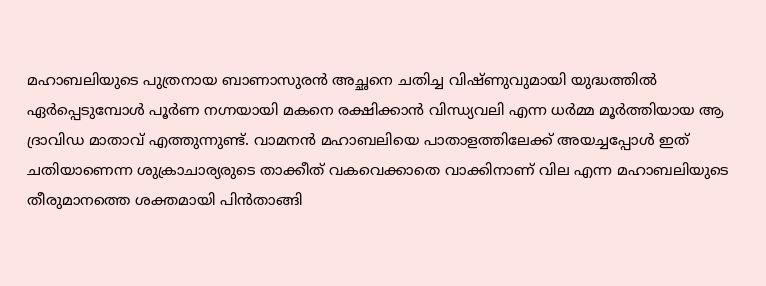മഹാബലിയുടെ പുത്രനായ ബാണാസുരൻ അച്ഛനെ ചതിച്ച വിഷ്ണുവുമായി യുദ്ധത്തിൽ ഏർപ്പെടുമ്പോൾ പൂർണ നഗ്നയായി മകനെ രക്ഷിക്കാൻ വിന്ധ്യവലി എന്ന ധർമ്മ മൂർത്തിയായ ആ ദ്രാവിഡ മാതാവ് എത്തുന്നുണ്ട്. വാമനൻ മഹാബലിയെ പാതാളത്തിലേക്ക് അയച്ചപ്പോൾ ഇത് ചതിയാണെന്ന ശുക്രാചാര്യരുടെ താക്കീത് വകവെക്കാതെ വാക്കിനാണ്‌ വില എന്ന മഹാബലിയുടെ തീരുമാനത്തെ ശക്തമായി പിൻതാങ്ങി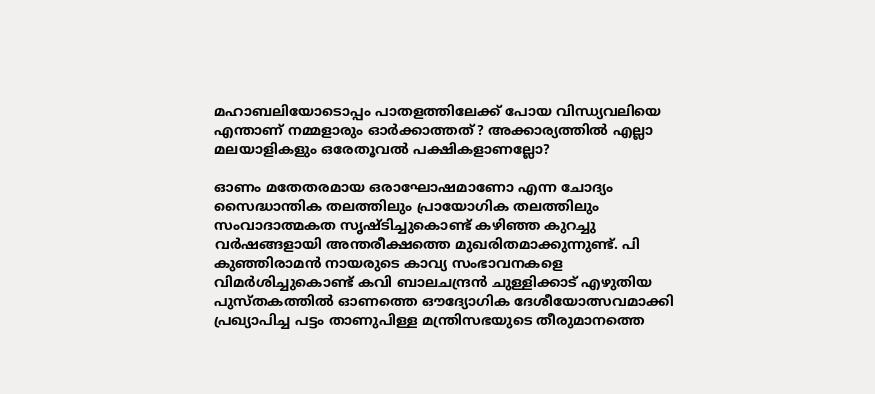മഹാബലിയോടൊപ്പം പാതളത്തിലേക്ക് പോയ വിന്ധ്യവലിയെ എന്താണ് നമ്മളാരും ഓർക്കാത്തത്? അക്കാര്യത്തിൽ എല്ലാ മലയാളികളും ഒരേതൂവൽ പക്ഷികളാണല്ലോ?

ഓണം മതേതരമായ ഒരാഘോഷമാണോ എന്ന ചോദ്യം സൈദ്ധാന്തിക തലത്തിലും പ്രായോഗിക തലത്തിലും സംവാദാത്മകത സൃഷ്ടിച്ചുകൊണ്ട് കഴിഞ്ഞ കുറച്ചു വര്‍ഷങ്ങളായി അന്തരീക്ഷത്തെ മുഖരിതമാക്കുന്നുണ്ട്. പി കുഞ്ഞിരാമന്‍ നായരുടെ കാവ്യ സംഭാവനകളെ വിമര്‍ശിച്ചുകൊണ്ട് കവി ബാലചന്ദ്രന്‍ ചുള്ളിക്കാട് എഴുതിയ പുസ്തകത്തില്‍ ഓണത്തെ ഔദ്യോഗിക ദേശീയോത്സവമാക്കി പ്രഖ്യാപിച്ച പട്ടം താണുപിള്ള മന്ത്രിസഭയുടെ തീരുമാനത്തെ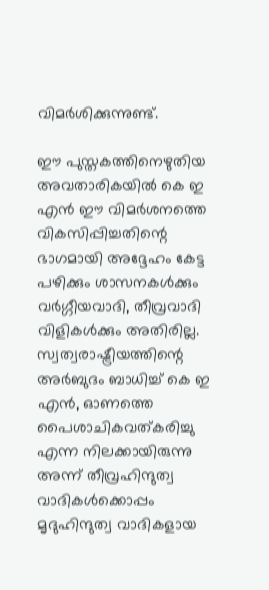വിമര്‍ശിക്കുന്നുണ്ട്.

ഈ പുസ്തകത്തിനെഴുതിയ അവതാരികയില്‍ കെ ഇ എന്‍ ഈ വിമര്‍ശനത്തെ വികസിപ്പിച്ചതിന്റെ ഭാഗമായി അദ്ദേഹം കേട്ട പഴിക്കും ശാസനകള്‍ക്കും വർഗ്ഗീയവാദി, തീവ്രവാദി വിളികൾക്കും അതിരില്ല. സ്വത്വരാഷ്ട്രീയത്തിന്റെ അര്‍ബുദം ബാധിച്ച് കെ ഇ എന്‍, ഓണത്തെ പൈശാചികവത്കരിച്ചു എന്ന നിലക്കായിരുന്നു അന്ന് തീവ്രഹിന്ദുത്വ വാദികൾക്കൊപ്പം മൃദുഹിന്ദുത്വ വാദികളായ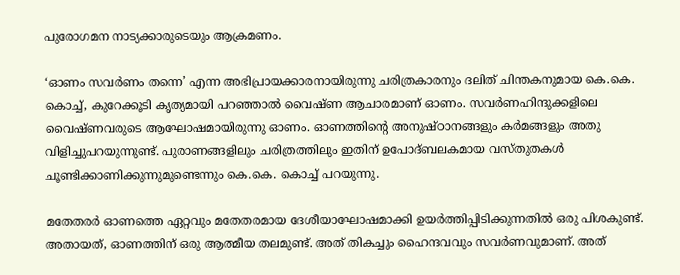പുരോഗമന നാട്യക്കാരുടെയും ആക്രമണം.

‘ഓണം സവര്‍ണം തന്നെ’ എന്ന അഭിപ്രായക്കാരനായിരുന്നു ചരിത്രകാരനും ദലിത് ചിന്തകനുമായ കെ.കെ. കൊച്ച്, കുറേക്കൂടി കൃത്യമായി പറഞ്ഞാല്‍ വൈഷ്ണ ആചാരമാണ് ഓണം. സവര്‍ണഹിന്ദുക്കളിലെ വൈഷ്ണവരുടെ ആഘോഷമായിരുന്നു ഓണം. ഓണത്തിന്റെ അനുഷ്ഠാനങ്ങളും കര്‍മങ്ങളും അതു വിളിച്ചുപറയുന്നുണ്ട്. പുരാണങ്ങളിലും ചരിത്രത്തിലും ഇതിന് ഉപോദ്ബലകമായ വസ്തുതകള്‍ ചൂണ്ടിക്കാണിക്കുന്നുമുണ്ടെന്നും കെ.കെ. കൊച്ച് പറയുന്നു.

മതേതരർ ഓണത്തെ ഏറ്റവും മതേതരമായ ദേശീയാഘോഷമാക്കി ഉയര്‍ത്തിപ്പിടിക്കുന്നതില്‍ ഒരു പിശകുണ്ട്. അതായത്, ഓണത്തിന് ഒരു ആത്മീയ തലമുണ്ട്. അത് തികച്ചും ഹൈന്ദവവും സവര്‍ണവുമാണ്. അത്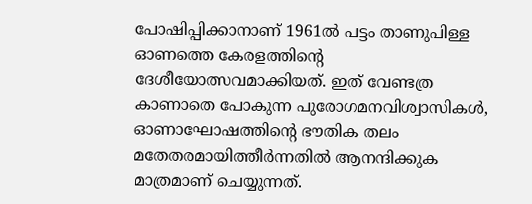പോഷിപ്പിക്കാനാണ് 1961ല്‍ പട്ടം താണുപിള്ള ഓണത്തെ കേരളത്തിന്റെ ദേശീയോത്സവമാക്കിയത്. ഇത് വേണ്ടത്ര കാണാതെ പോകുന്ന പുരോഗമനവിശ്വാസികള്‍, ഓണാഘോഷത്തിന്റെ ഭൗതിക തലം മതേതരമായിത്തീര്‍ന്നതില്‍ ആനന്ദിക്കുക മാത്രമാണ് ചെയ്യുന്നത്.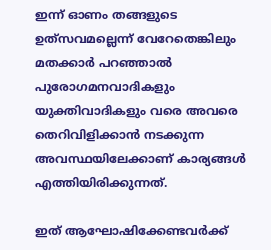ഇന്ന് ഓണം തങ്ങളുടെ ഉത്‌സവമല്ലെന്ന് വേറേതെങ്കിലും മതക്കാർ പറഞ്ഞാൽ പുരോഗമനവാദികളും യുക്തിവാദികളും വരെ അവരെ തെറിവിളിക്കാൻ നടക്കുന്ന അവസ്ഥയിലേക്കാണ് കാര്യങ്ങൾ എത്തിയിരിക്കുന്നത്.

ഇത് ആഘോഷിക്കേണ്ടവർക്ക്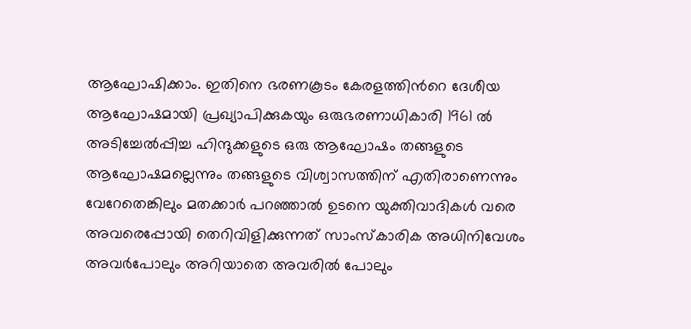ആഘോഷിക്കാം. ഇതിനെ ഭരണകൂടം കേരളത്തിൻറെ ദേശീയ ആഘോഷമായി പ്രഖ്യാപിക്കുകയും ഒരുഭരണാധികാരി 1961 ൽ അടിച്ചേൽപ്പിച്ച ഹിന്ദുക്കളുടെ ഒരു ആഘോഷം തങ്ങളുടെ ആഘോഷമല്ലെന്നും തങ്ങളുടെ വിശ്വാസത്തിന് എതിരാണെന്നും വേറേതെങ്കിലും മതക്കാർ പറഞ്ഞാൽ ഉടനെ യുക്തിവാദികൾ വരെ അവരെപ്പോയി തെറിവിളിക്കുന്നത് സാംസ്‌കാരിക അധിനിവേശം അവർപോലും അറിയാതെ അവരിൽ പോലും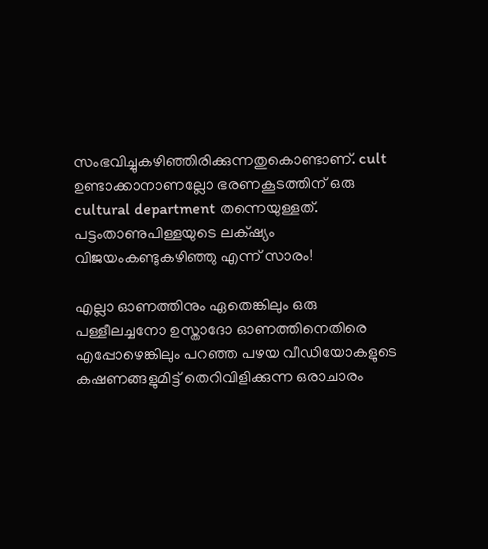സംഭവിച്ചുകഴിഞ്ഞിരിക്കുന്നതുകൊണ്ടാണ്. cult ഉണ്ടാക്കാനാണല്ലോ ഭരണകൂടത്തിന് ഒരു cultural department തന്നെയുള്ളത്. പട്ടംതാണുപിള്ളയുടെ ലക്‌ഷ്യം വിജയംകണ്ടുകഴിഞ്ഞു എന്ന് സാരം!

എല്ലാ ഓണത്തിനും ഏതെങ്കിലും ഒരു പള്ളീലച്ചനോ ഉസ്താദോ ഓണത്തിനെതിരെ എപ്പോഴെങ്കിലും പറഞ്ഞ പഴയ വീഡിയോകളുടെ കഷണങ്ങളുമിട്ട് തെറിവിളിക്കുന്ന ഒരാചാരം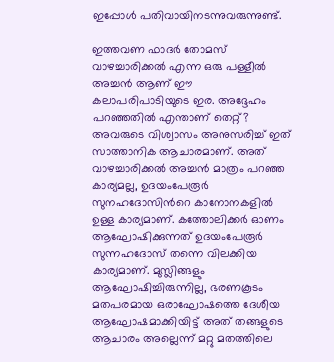ഇപ്പോൾ പതിവായിനടന്നുവരുന്നുണ്ട്.

ഇത്തവണ ഫാദർ തോമസ് വാഴച്ചാരിക്കൽ എന്ന ഒരു പള്ളീൽ അച്ചൻ ആണ് ഈ കലാപരിപാടിയുടെ ഇര. അദ്ദേഹം പറഞ്ഞതിൽ എന്താണ് തെറ്റ്? അവരുടെ വിശ്വാസം അനുസരിച്ച് ഇത് സാത്താനിക ആചാരമാണ്. അത് വാഴച്ചാരിക്കൽ അച്ചൻ മാത്രം പറഞ്ഞ കാര്യമല്ല, ഉദയംപേരൂർ സുനഹദോസിൻറെ കാനോനകളിൽ ഉള്ള കാര്യമാണ്. കത്തോലിക്കർ ഓണം ആഘോഷിക്കുന്നത് ഉദയംപേരൂര്‍ സുന്നഹദോസ് തന്നെ വിലക്കിയ കാര്യമാണ്. മുസ്ലിങ്ങളും ആഘോഷിച്ചിരുന്നില്ല, ഭരണകൂടം മതപരമായ ഒരാഘോഷത്തെ ദേശീയ ആഘോഷമാക്കിയിട്ട് അത് തങ്ങളുടെ ആചാരം അല്ലെന്ന് മറ്റു മതത്തിലെ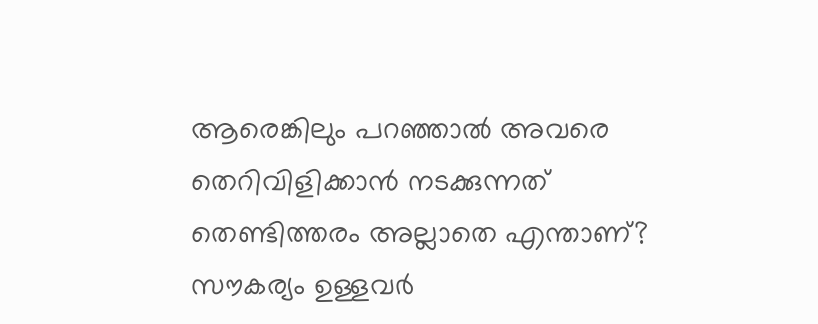ആരെങ്കിലും പറഞ്ഞാൽ അവരെ തെറിവിളിക്കാൻ നടക്കുന്നത് തെണ്ടിത്തരം അല്ലാതെ എന്താണ്? സൗകര്യം ഉള്ളവർ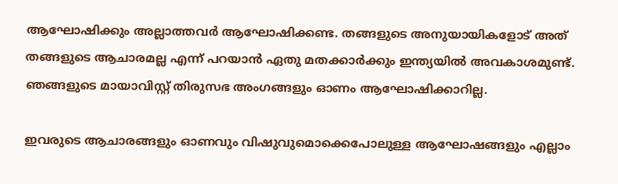ആഘോഷിക്കും അല്ലാത്തവർ ആഘോഷിക്കണ്ട. തങ്ങളുടെ അനുയായികളോട് അത് തങ്ങളുടെ ആചാരമല്ല എന്ന് പറയാൻ ഏതു മതക്കാർക്കും ഇന്ത്യയിൽ അവകാശമുണ്ട്. ഞങ്ങളുടെ മായാവിസ്റ്റ് തിരുസഭ അംഗങ്ങളും ഓണം ആഘോഷിക്കാറില്ല.

ഇവരുടെ ആചാരങ്ങളും ഓണവും വിഷുവുമൊക്കെപോലുള്ള ആഘോഷങ്ങളും എല്ലാം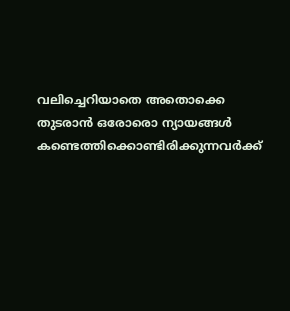വലിച്ചെറിയാതെ അതൊക്കെ തുടരാൻ ഒരോരൊ ന്യായങ്ങൾ കണ്ടെത്തിക്കൊണ്ടിരിക്കുന്നവർക്ക്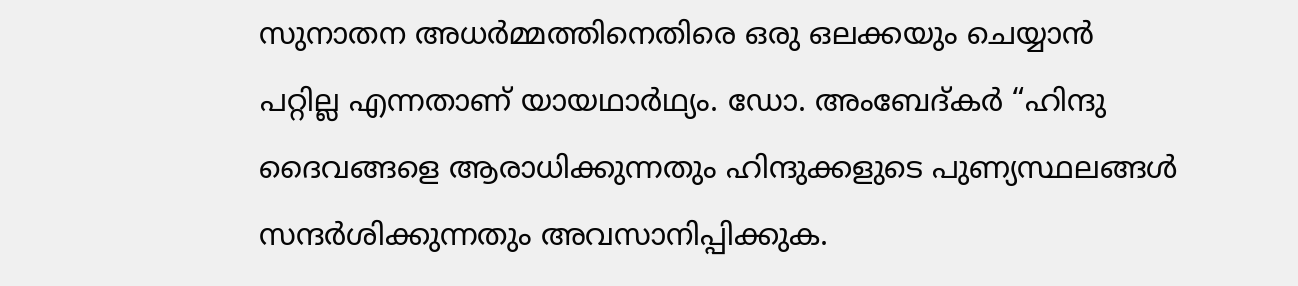സുനാതന അധർമ്മത്തിനെതിരെ ഒരു ഒലക്കയും ചെയ്യാൻ പറ്റില്ല എന്നതാണ് യായഥാർഥ്യം. ഡോ. അംബേദ്‌കർ “ഹിന്ദു ദൈവങ്ങളെ ആരാധിക്കുന്നതും ഹിന്ദുക്കളുടെ പുണ്യസ്ഥലങ്ങൾ സന്ദർശിക്കുന്നതും അവസാനിപ്പിക്കുക.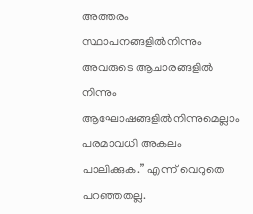അത്തരം സ്ഥാപനങ്ങളിൽനിന്നും അവരുടെ ആചാരങ്ങളിൽ നിന്നും ആഘോഷങ്ങളിൽനിന്നുമെല്ലാം പരമാവധി അകലം പാലിക്കുക.” എന്ന് വെറുതെ പറഞ്ഞതല്ല.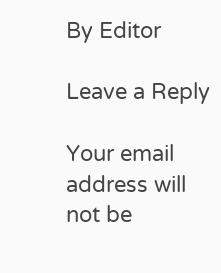By Editor

Leave a Reply

Your email address will not be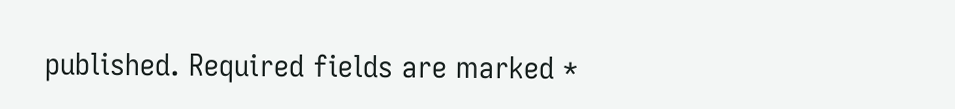published. Required fields are marked *